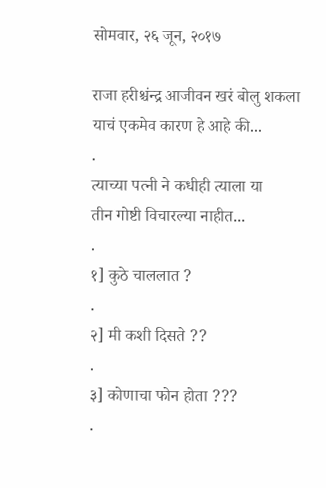सोमवार, २६ जून, २०१७

राजा हरीश्चंन्द्र आजीवन खरं बोलु शकला
याचं एकमेव कारण हे आहे की...
.
त्याच्या पत्नी ने कधीही त्याला या
तीन गोष्टी विचारल्या नाहीत...
.
१] कुठे चाललात ?
.
२] मी कशी दिसते ??
.
३] कोणाचा फोन होता ???
.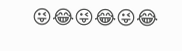😜😂😜😂😜😂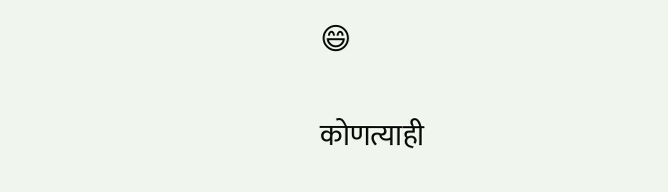😄

कोणत्याही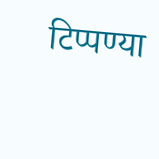टिप्पण्‍या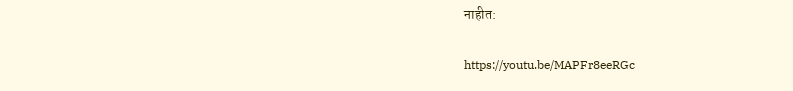नाहीत:

https://youtu.be/MAPFr8eeRGc